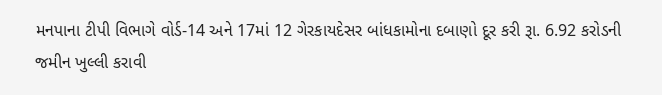મનપાના ટીપી વિભાગે વોર્ડ-14 અને 17માં 12 ગેરકાયદેસર બાંધકામોના દબાણો દૂર કરી રૂા. 6.92 કરોડની જમીન ખુલ્લી કરાવી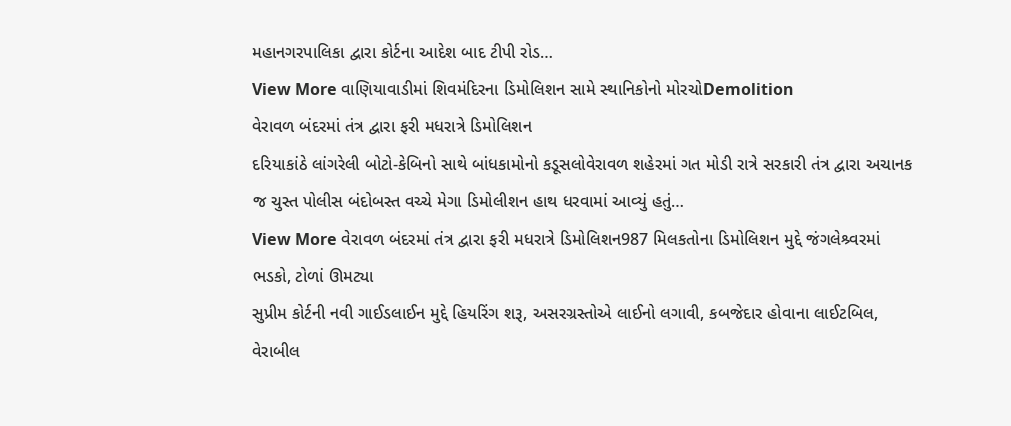મહાનગરપાલિકા દ્વારા કોર્ટના આદેશ બાદ ટીપી રોડ…
View More વાણિયાવાડીમાં શિવમંદિરના ડિમોલિશન સામે સ્થાનિકોનો મોરચોDemolition
વેરાવળ બંદરમાં તંત્ર દ્વારા ફરી મધરાત્રે ડિમોલિશન
દરિયાકાંઠે લાંગરેલી બોટો-કેબિનો સાથે બાંધકામોનો કડૂસલોવેરાવળ શહેરમાં ગત મોડી રાત્રે સરકારી તંત્ર દ્વારા અચાનક જ ચુસ્ત પોલીસ બંદોબસ્ત વચ્ચે મેગા ડિમોલીશન હાથ ધરવામાં આવ્યું હતું…
View More વેરાવળ બંદરમાં તંત્ર દ્વારા ફરી મધરાત્રે ડિમોલિશન987 મિલકતોના ડિમોલિશન મુદ્દે જંગલેશ્ર્વરમાં ભડકો, ટોળાં ઊમટ્યા
સુપ્રીમ કોર્ટની નવી ગાઈડલાઈન મુદ્દે હિયરિંગ શરૂ, અસરગ્રસ્તોએ લાઈનો લગાવી, કબજેદાર હોવાના લાઈટબિલ, વેરાબીલ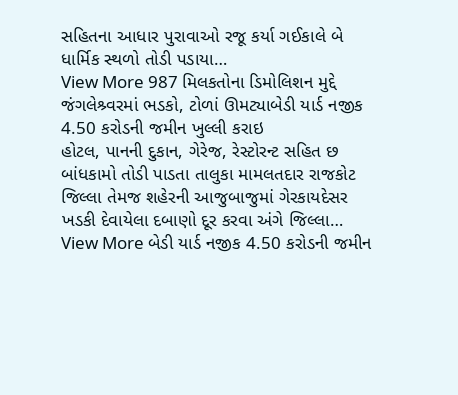સહિતના આધાર પુરાવાઓ રજૂ કર્યા ગઈકાલે બે ધાર્મિક સ્થળો તોડી પડાયા…
View More 987 મિલકતોના ડિમોલિશન મુદ્દે જંગલેશ્ર્વરમાં ભડકો, ટોળાં ઊમટ્યાબેડી યાર્ડ નજીક 4.50 કરોડની જમીન ખુલ્લી કરાઇ
હોટલ, પાનની દુકાન, ગેરેજ, રેસ્ટોરન્ટ સહિત છ બાંધકામો તોડી પાડતા તાલુકા મામલતદાર રાજકોટ જિલ્લા તેમજ શહેરની આજુબાજુમાં ગેરકાયદેસર ખડકી દેવાયેલા દબાણો દૂર કરવા અંગે જિલ્લા…
View More બેડી યાર્ડ નજીક 4.50 કરોડની જમીન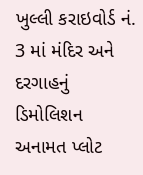ખુલ્લી કરાઇવોર્ડ નં. 3 માં મંદિર અને દરગાહનું ડિમોલિશન
અનામત પ્લોટ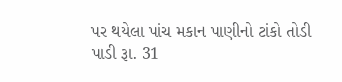પર થયેલા પાંચ મકાન પાણીનો ટાંકો તોડી પાડી રૂા. 31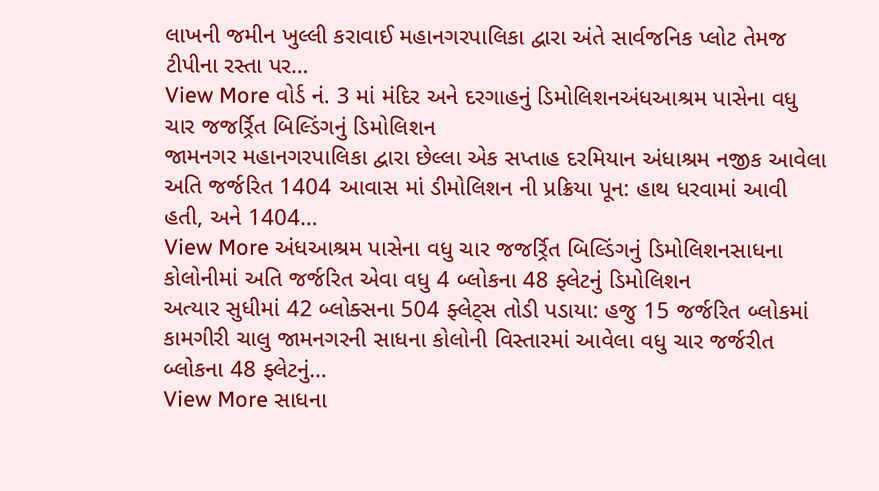લાખની જમીન ખુલ્લી કરાવાઈ મહાનગરપાલિકા દ્વારા અંતે સાર્વજનિક પ્લોટ તેમજ ટીપીના રસ્તા પર…
View More વોર્ડ નં. 3 માં મંદિર અને દરગાહનું ડિમોલિશનઅંધઆશ્રમ પાસેના વધુ ચાર જજર્ર્રિત બિલ્ડિંગનું ડિમોલિશન
જામનગર મહાનગરપાલિકા દ્વારા છેલ્લા એક સપ્તાહ દરમિયાન અંધાશ્રમ નજીક આવેલા અતિ જર્જરિત 1404 આવાસ માં ડીમોલિશન ની પ્રક્રિયા પૂન: હાથ ધરવામાં આવી હતી, અને 1404…
View More અંધઆશ્રમ પાસેના વધુ ચાર જજર્ર્રિત બિલ્ડિંગનું ડિમોલિશનસાધના કોલોનીમાં અતિ જર્જરિત એવા વધુ 4 બ્લોકના 48 ફ્લેટનું ડિમોલિશન
અત્યાર સુધીમાં 42 બ્લોક્સના 504 ફ્લેટ્સ તોડી પડાયા: હજુ 15 જર્જરિત બ્લોકમાં કામગીરી ચાલુ જામનગરની સાધના કોલોની વિસ્તારમાં આવેલા વધુ ચાર જર્જરીત બ્લોકના 48 ફ્લેટનું…
View More સાધના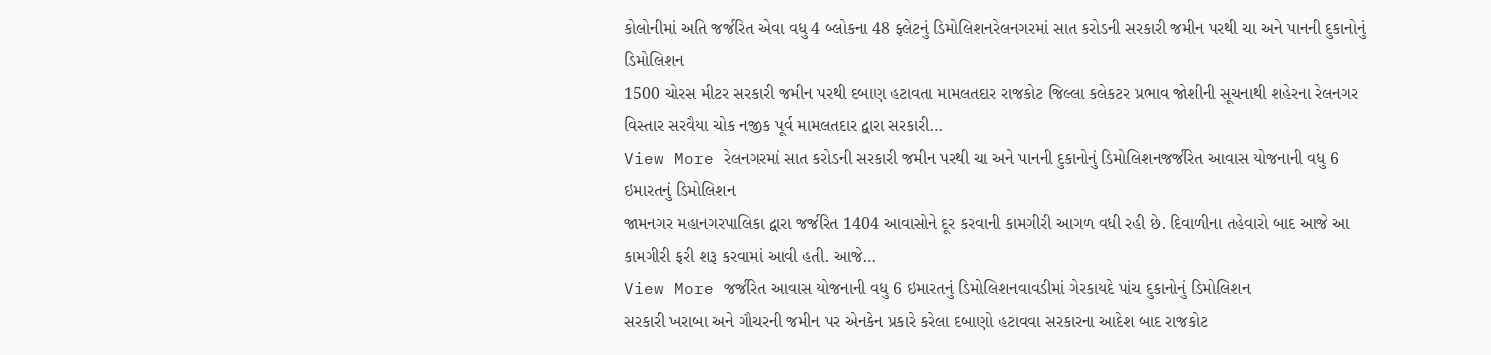કોલોનીમાં અતિ જર્જરિત એવા વધુ 4 બ્લોકના 48 ફ્લેટનું ડિમોલિશનરેલનગરમાં સાત કરોડની સરકારી જમીન પરથી ચા અને પાનની દુકાનોનું ડિમોલિશન
1500 ચોરસ મીટર સરકારી જમીન પરથી દબાણ હટાવતા મામલતદાર રાજકોટ જિલ્લા કલેકટર પ્રભાવ જોશીની સૂચનાથી શહેરના રેલનગર વિસ્તાર સરવૈયા ચોક નજીક પૂર્વ મામલતદાર દ્વારા સરકારી…
View More રેલનગરમાં સાત કરોડની સરકારી જમીન પરથી ચા અને પાનની દુકાનોનું ડિમોલિશનજર્જરિત આવાસ યોજનાની વધુ 6 ઇમારતનું ડિમોલિશન
જામનગર મહાનગરપાલિકા દ્વારા જર્જરિત 1404 આવાસોને દૂર કરવાની કામગીરી આગળ વધી રહી છે. દિવાળીના તહેવારો બાદ આજે આ કામગીરી ફરી શરૂ કરવામાં આવી હતી. આજે…
View More જર્જરિત આવાસ યોજનાની વધુ 6 ઇમારતનું ડિમોલિશનવાવડીમાં ગેરકાયદે પાંચ દુકાનોનું ડિમોલિશન
સરકારી ખરાબા અને ગૌચરની જમીન પર એનકેન પ્રકારે કરેલા દબાણો હટાવવા સરકારના આદેશ બાદ રાજકોટ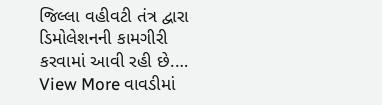જિલ્લા વહીવટી તંત્ર દ્વારા ડિમોલેશનની કામગીરી કરવામાં આવી રહી છે.…
View More વાવડીમાં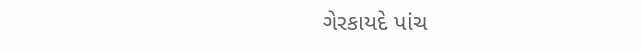ગેરકાયદે પાંચ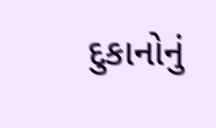દુકાનોનું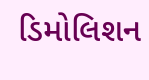ડિમોલિશન